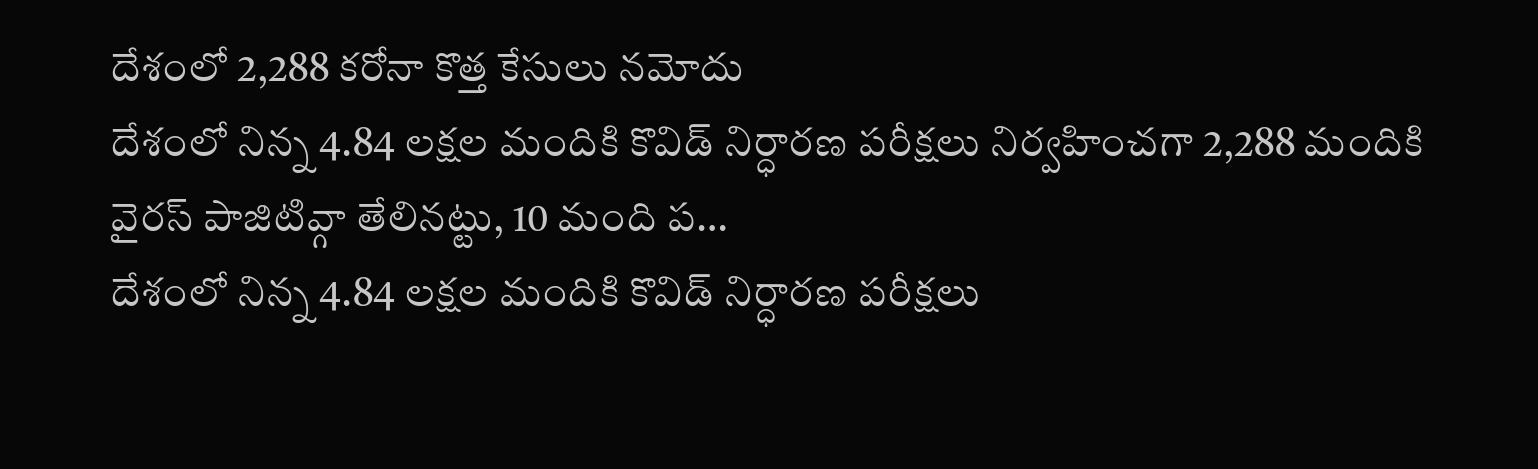దేశంలో 2,288 కరోనా కొత్త కేసులు నమోదు
దేశంలో నిన్న 4.84 లక్షల మందికి కొవిడ్ నిర్ధారణ పరీక్షలు నిర్వహించగా 2,288 మందికి వైరస్ పాజిటివ్గా తేలినట్టు, 10 మంది ప…
దేశంలో నిన్న 4.84 లక్షల మందికి కొవిడ్ నిర్ధారణ పరీక్షలు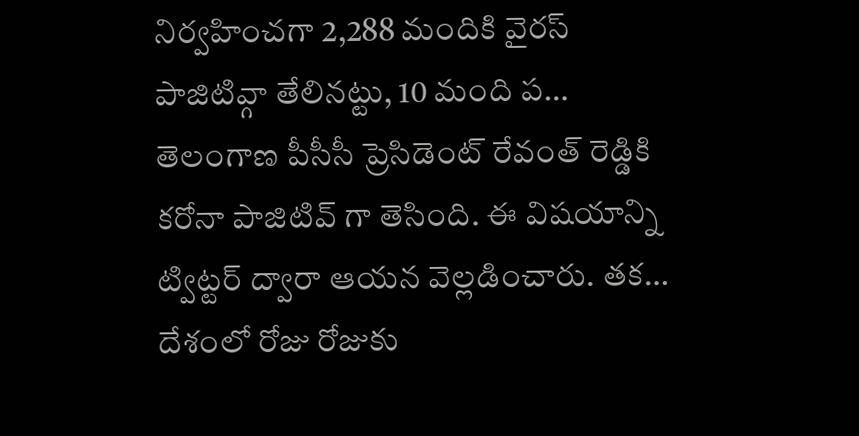నిర్వహించగా 2,288 మందికి వైరస్ పాజిటివ్గా తేలినట్టు, 10 మంది ప…
తెలంగాణ పీసీసీ ప్రెసిడెంట్ రేవంత్ రెడ్డికి కరోనా పాజిటివ్ గా తెసింది. ఈ విషయాన్ని ట్విట్టర్ ద్వారా ఆయన వెల్లడించారు. తక…
దేశంలో రోజు రోజుకు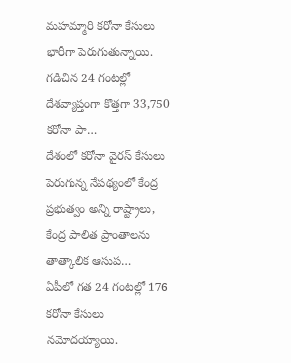మహమ్మారి కరోనా కేసులు భారీగా పెరుగుతున్నాయి. గడిచిన 24 గంటల్లో దేశవ్యాప్తంగా కొత్తగా 33,750 కరోనా పా…
దేశంలో కరోనా వైరస్ కేసులు పెరుగున్న నేపథ్యంలో కేంద్ర ప్రభుత్వం అన్ని రాష్ట్రాలు, కేంద్ర పాలిత ప్రాంతాలను తాత్కాలిక ఆసుప…
ఏపీలో గత 24 గంటల్లో 176 కరోనా కేసులు నమోదయ్యాయి.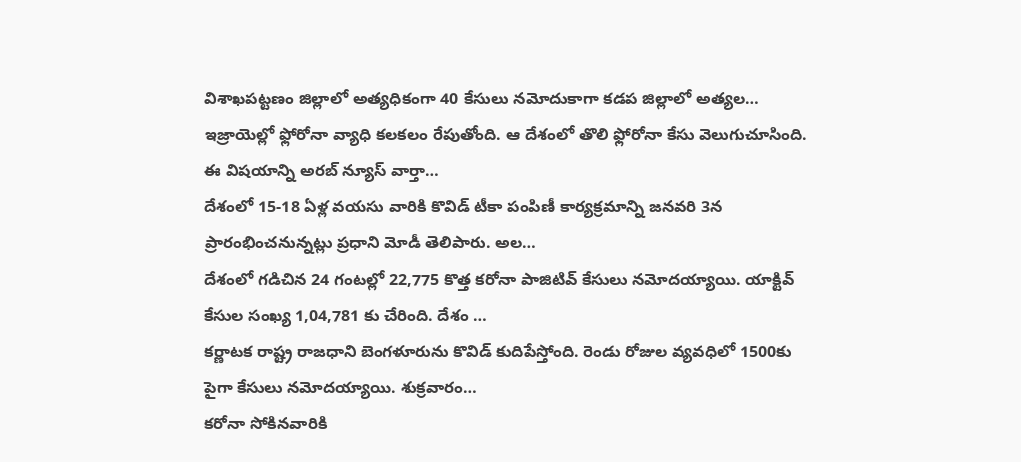విశాఖపట్టణం జిల్లాలో అత్యధికంగా 40 కేసులు నమోదుకాగా కడప జిల్లాలో అత్యల…
ఇజ్రాయెల్లో ఫ్లోరోనా వ్యాధి కలకలం రేపుతోంది. ఆ దేశంలో తొలి ఫ్లోరోనా కేసు వెలుగుచూసింది. ఈ విషయాన్ని అరబ్ న్యూస్ వార్తా…
దేశంలో 15-18 ఏళ్ల వయసు వారికి కొవిడ్ టీకా పంపిణీ కార్యక్రమాన్ని జనవరి 3న ప్రారంభించనున్నట్లు ప్రధాని మోడీ తెలిపారు. అల…
దేశంలో గడిచిన 24 గంటల్లో 22,775 కొత్త కరోనా పాజిటివ్ కేసులు నమోదయ్యాయి. యాక్టివ్ కేసుల సంఖ్య 1,04,781 కు చేరింది. దేశం …
కర్ణాటక రాష్ట్ర రాజధాని బెంగళూరును కొవిడ్ కుదిపేస్తోంది. రెండు రోజుల వ్యవధిలో 1500కు పైగా కేసులు నమోదయ్యాయి. శుక్రవారం…
కరోనా సోకినవారికి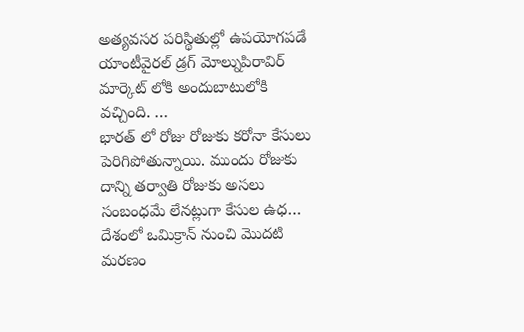అత్యవసర పరిస్థితుల్లో ఉపయోగపడే యాంటీవైరల్ డ్రగ్ మోల్నుపిరావిర్ మార్కెట్ లోకి అందుబాటులోకి వచ్చింది. …
భారత్ లో రోజు రోజుకు కరోనా కేసులు పెరిగిపోతున్నాయి. ముందు రోజుకు దాన్ని తర్వాతి రోజుకు అసలు సంబంధమే లేనట్లుగా కేసుల ఉధ…
దేశంలో ఒమిక్రాన్ నుంచి మొదటి మరణం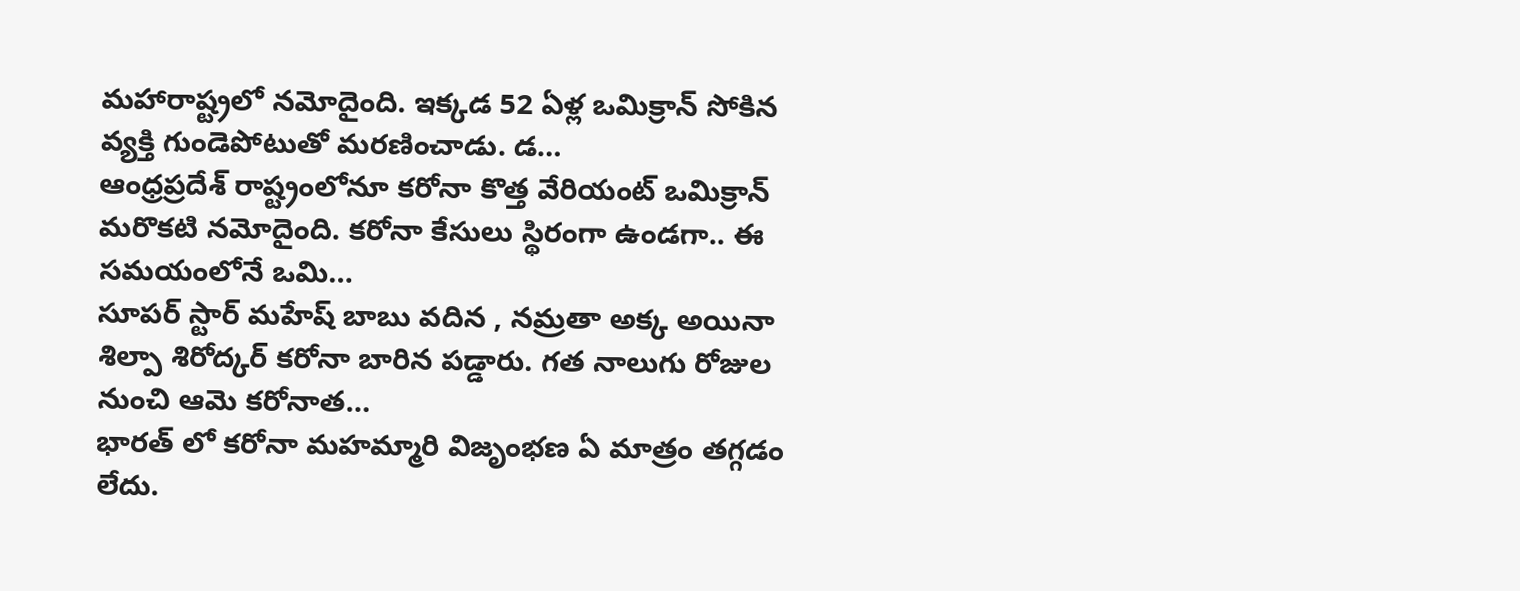మహారాష్ట్రలో నమోదైంది. ఇక్కడ 52 ఏళ్ల ఒమిక్రాన్ సోకిన వ్యక్తి గుండెపోటుతో మరణించాడు. డ…
ఆంధ్రప్రదేశ్ రాష్ట్రంలోనూ కరోనా కొత్త వేరియంట్ ఒమిక్రాన్ మరొకటి నమోదైంది. కరోనా కేసులు స్థిరంగా ఉండగా.. ఈ సమయంలోనే ఒమి…
సూపర్ స్టార్ మహేష్ బాబు వదిన , నమ్రతా అక్క అయినా శిల్పా శిరోద్కర్ కరోనా బారిన పడ్డారు. గత నాలుగు రోజుల నుంచి ఆమె కరోనాత…
భారత్ లో కరోనా మహమ్మారి విజృంభణ ఏ మాత్రం తగ్గడం లేదు.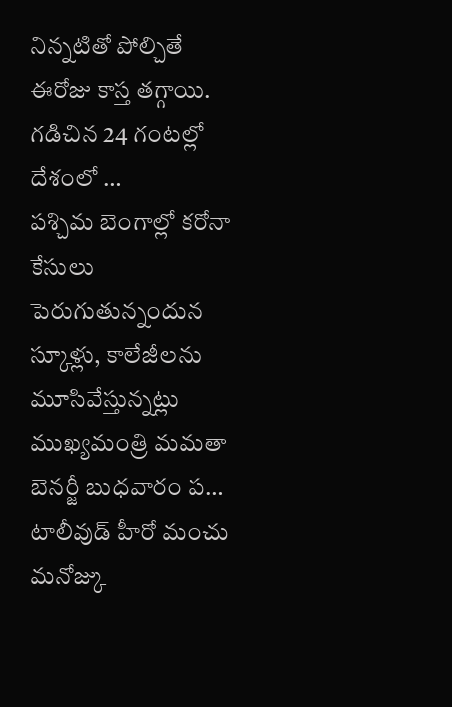నిన్నటితో పోల్చితే ఈరోజు కాస్త తగ్గాయి. గడిచిన 24 గంటల్లో దేశంలో …
పశ్చిమ బెంగాల్లో కరోనా కేసులు పెరుగుతున్నందున స్కూళ్లు, కాలేజీలను మూసివేస్తున్నట్లు ముఖ్యమంత్రి మమతా బెనర్జీ బుధవారం ప…
టాలీవుడ్ హీరో మంచు మనోజ్కు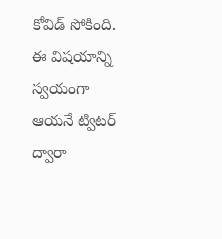కోవిడ్ సోకింది. ఈ విషయాన్ని స్వయంగా ఆయనే ట్విటర్ ద్వారా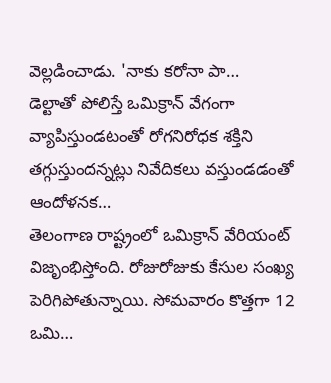వెల్లడించాడు. 'నాకు కరోనా పా…
డెల్టాతో పోలిస్తే ఒమిక్రాన్ వేగంగా వ్యాపిస్తుండటంతో రోగనిరోధక శక్తిని తగ్గుస్తుందన్నట్లు నివేదికలు వస్తుండడంతో ఆందోళనక…
తెలంగాణ రాష్ట్రంలో ఒమిక్రాన్ వేరియంట్ విజృంభిస్తోంది. రోజురోజుకు కేసుల సంఖ్య పెరిగిపోతున్నాయి. సోమవారం కొత్తగా 12 ఒమి…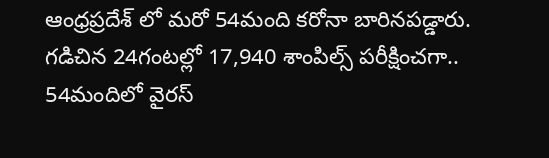ఆంధ్రప్రదేశ్ లో మరో 54మంది కరోనా బారినపడ్డారు. గడిచిన 24గంటల్లో 17,940 శాంపిల్స్ పరీక్షించగా.. 54మందిలో వైరస్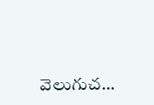వెలుగుచ…